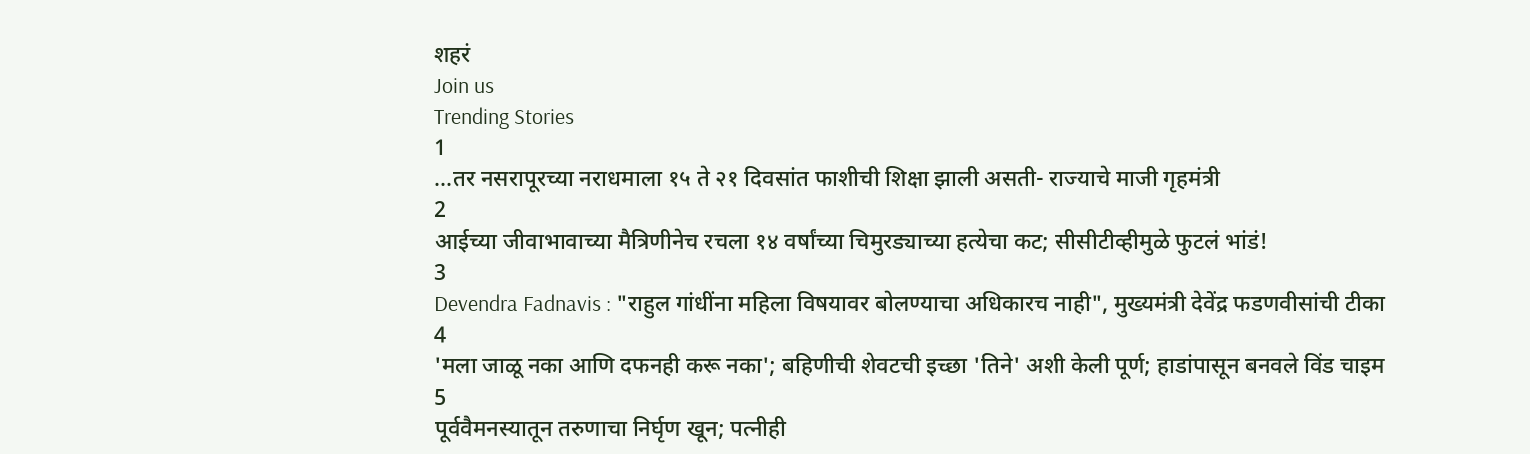शहरं
Join us
Trending Stories
1
...तर नसरापूरच्या नराधमाला १५ ते २१ दिवसांत फाशीची शिक्षा झाली असती- राज्याचे माजी गृहमंत्री
2
आईच्या जीवाभावाच्या मैत्रिणीनेच रचला १४ वर्षांच्या चिमुरड्याच्या हत्येचा कट; सीसीटीव्हीमुळे फुटलं भांडं!
3
Devendra Fadnavis : "राहुल गांधींना महिला विषयावर बोलण्याचा अधिकारच नाही", मुख्यमंत्री देवेंद्र फडणवीसांची टीका
4
'मला जाळू नका आणि दफनही करू नका'; बहिणीची शेवटची इच्छा 'तिने' अशी केली पूर्ण; हाडांपासून बनवले विंड चाइम
5
पूर्ववैमनस्यातून तरुणाचा निर्घृण खून; पत्नीही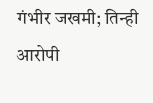गंभीर जखमी; तिन्ही आरोपी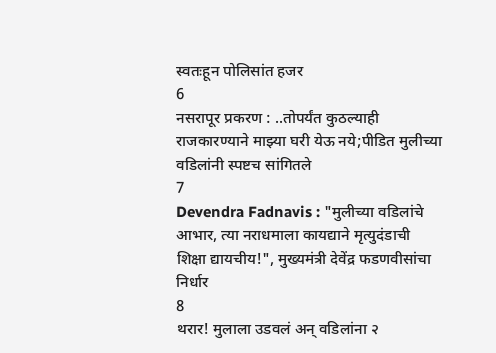स्वतःहून पोलिसांत हजर
6
नसरापूर प्रकरण : ..तोपर्यंत कुठल्याही राजकारण्याने माझ्या घरी येऊ नये;पीडित मुलीच्या वडिलांनी स्पष्टच सांगितले
7
Devendra Fadnavis : "मुलीच्या वडिलांचे आभार, त्या नराधमाला कायद्याने मृत्युदंडाची शिक्षा द्यायचीय!", मुख्यमंत्री देवेंद्र फडणवीसांचा निर्धार
8
थरार! मुलाला उडवलं अन् वडिलांना २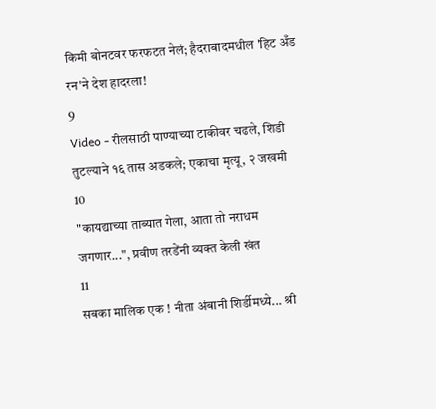किमी बोनटवर फरफटत नेलं; हैदराबादमधील 'हिट अँड रन'ने देश हादरला!
9
Video - रीलसाठी पाण्याच्या टाकीवर चढले, शिडी तुटल्याने १६ तास अडकले; एकाचा मृत्यू, २ जखमी
10
"कायद्याच्या ताब्यात गेला, आता तो नराधम जगणार...", प्रवीण तरडेंनी व्यक्त केली खंत
11
सबका मालिक एक ! नीता अंबानी शिर्डीमध्ये... श्री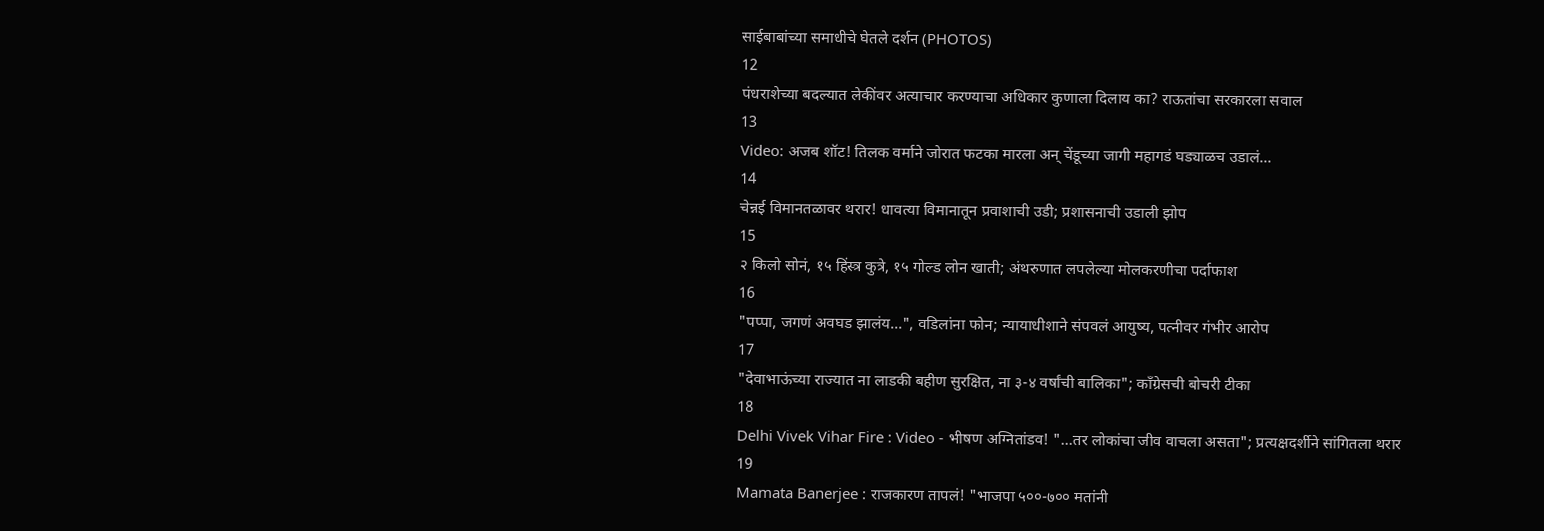साईबाबांच्या समाधीचे घेतले दर्शन (PHOTOS)
12
पंधराशेच्या बदल्यात लेकींवर अत्याचार करण्याचा अधिकार कुणाला दिलाय का? राऊतांचा सरकारला सवाल
13
Video: अजब शॉट! तिलक वर्माने जोरात फटका मारला अन् चेंडूच्या जागी महागडं घड्याळच उडालं...
14
चेन्नई विमानतळावर थरार! धावत्या विमानातून प्रवाशाची उडी; प्रशासनाची उडाली झोप
15
२ किलो सोनं, १५ हिंस्त्र कुत्रे, १५ गोल्ड लोन खाती; अंथरुणात लपलेल्या मोलकरणीचा पर्दाफाश
16
"पप्पा, जगणं अवघड झालंय...", वडिलांना फोन; न्यायाधीशाने संपवलं आयुष्य, पत्नीवर गंभीर आरोप
17
"देवाभाऊंच्या राज्यात ना लाडकी बहीण सुरक्षित, ना ३-४ वर्षांची बालिका"; काँग्रेसची बोचरी टीका
18
Delhi Vivek Vihar Fire : Video - भीषण अग्नितांडव! "...तर लोकांचा जीव वाचला असता"; प्रत्यक्षदर्शीने सांगितला थरार
19
Mamata Banerjee : राजकारण तापलं! "भाजपा ५००-७०० मतांनी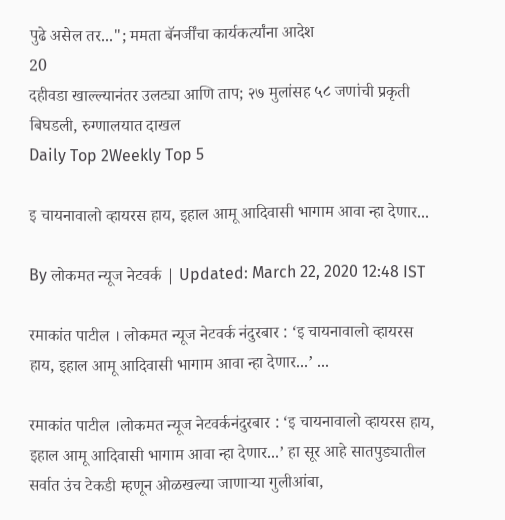पुढे असेल तर..."; ममता बॅनर्जींचा कार्यकर्त्यांना आदेश
20
दहीवडा खाल्ल्यानंतर उलट्या आणि ताप; २७ मुलांसह ५८ जणांची प्रकृती बिघडली, रुग्णालयात दाखल
Daily Top 2Weekly Top 5

इ चायनावालो व्हायरस हाय, इहाल आमू आदिवासी भागाम आवा न्हा देणार...

By लोकमत न्यूज नेटवर्क | Updated: March 22, 2020 12:48 IST

रमाकांत पाटील । लोकमत न्यूज नेटवर्क नंदुरबार : ‘इ चायनावालो व्हायरस हाय, इहाल आमू आदिवासी भागाम आवा न्हा देणार...’ ...

रमाकांत पाटील ।लोकमत न्यूज नेटवर्कनंदुरबार : ‘इ चायनावालो व्हायरस हाय, इहाल आमू आदिवासी भागाम आवा न्हा देणार...’ हा सूर आहे सातपुड्यातील सर्वात उंच टेकडी म्हणून ओळखल्या जाणाऱ्या गुलीआंबा,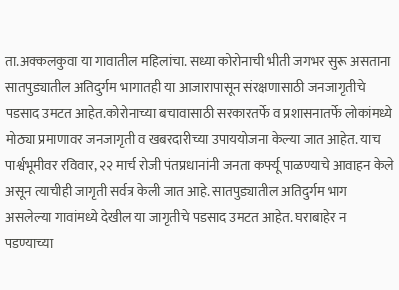ता.अक्कलकुवा या गावातील महिलांचा. सध्या कोरोनाची भीती जगभर सुरू असताना सातपुड्यातील अतिदुर्गम भागातही या आजारापासून संरक्षणासाठी जनजागृतीचे पडसाद उमटत आहेत.कोरोनाच्या बचावासाठी सरकारतर्फे व प्रशासनातर्फे लोकांमध्ये मोठ्या प्रमाणावर जनजागृती व खबरदारीच्या उपाययोजना केल्या जात आहेत. याच पार्श्वभूमीवर रविवार, २२ मार्च रोजी पंतप्रधानांनी जनता कर्फ्यू पाळण्याचे आवाहन केले असून त्याचीही जागृती सर्वत्र केली जात आहे. सातपुड्यातील अतिदुर्गम भाग असलेल्या गावांमध्ये देखील या जागृतीचे पडसाद उमटत आहेत. घराबाहेर न पडण्याच्या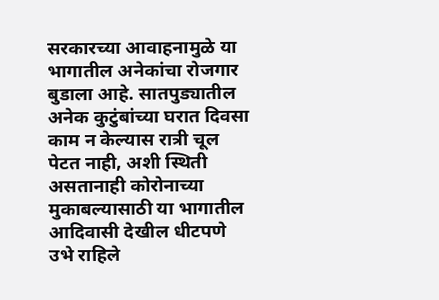सरकारच्या आवाहनामुळे या भागातील अनेकांचा रोजगार बुडाला आहे. सातपुड्यातील अनेक कुटुंबांच्या घरात दिवसा काम न केल्यास रात्री चूल पेटत नाही, अशी स्थिती असतानाही कोरोनाच्या मुकाबल्यासाठी या भागातील आदिवासी देखील धीटपणे उभे राहिले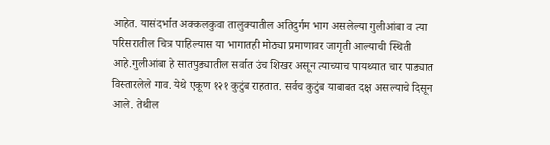आहेत. यासंदर्भात अक्कलकुवा तालुक्यातील अतिदुर्गम भाग असलेल्या गुलीआंबा व त्या परिसरातील चित्र पाहिल्यास या भागातही मोठ्या प्रमाणावर जागृती आल्याची स्थिती आहे.गुलीआंबा हे सातपुड्यातील सर्वात उंच शिखर असून त्याच्याच पायथ्यात चार पाड्यात विस्तारलेले गाव. येथे एकूण १२१ कुटुंब राहतात. सर्वच कुटुंब याबाबत दक्ष असल्याचे दिसून आले. तेथील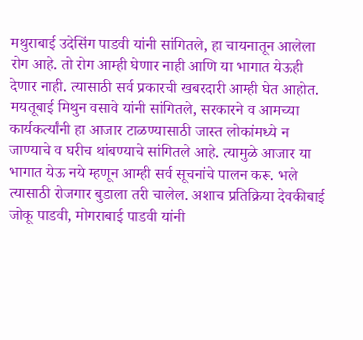मथुराबाई उदेसिंग पाडवी यांनी सांगितले, हा चायनातून आलेला रोग आहे. तो रोग आम्ही घेणार नाही आणि या भागात येऊही देणार नाही. त्यासाठी सर्व प्रकारची खबरदारी आम्ही घेत आहोत. मयतूबाई मिथुन वसावे यांनी सांगितले, सरकारने व आमच्या कार्यकर्त्यांनी हा आजार टाळण्यासाठी जास्त लोकांमध्ये न जाण्याचे व घरीच थांबण्याचे सांगितले आहे. त्यामुळे आजार या भागात येऊ नये म्हणून आम्ही सर्व सूचनांचे पालन करू. भले त्यासाठी रोजगार बुडाला तरी चालेल. अशाच प्रतिक्रिया देवकीबाई जोकू पाडवी, मोगराबाई पाडवी यांनी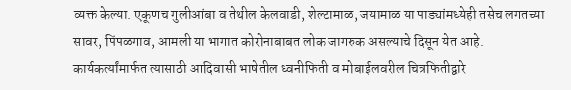व्यक्त केल्या. एकूणच गुलीआंबा व तेथील केलवाडी, शेल्टामाळ, जयामाळ या पाड्यांमध्येही तसेच लगतच्या सावर, पिंपळगाव, आमली या भागात कोरोनाबाबत लोक जागरुक असल्याचे दिसून येत आहे. कार्यकर्त्यांमार्फत त्यासाठी आदिवासी भाषेतील ध्वनीफिती व मोबाईलवरील चित्रफितीद्वारे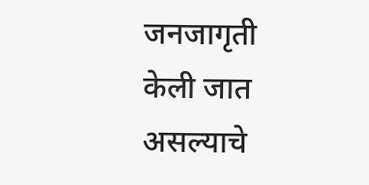जनजागृती केली जात असल्याचे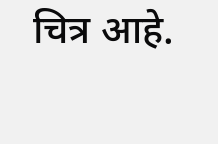चित्र आहे.